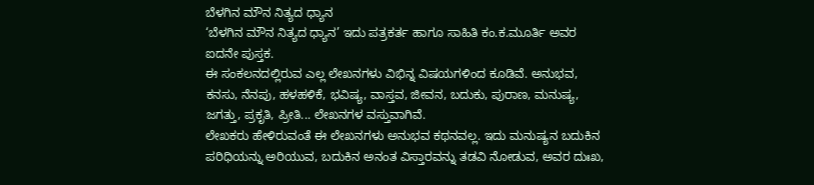ಬೆಳಗಿನ ಮೌನ ನಿತ್ಯದ ಧ್ಯಾನ
‘ಬೆಳಗಿನ ಮೌನ ನಿತ್ಯದ ಧ್ಯಾನ’ ಇದು ಪತ್ರಕರ್ತ ಹಾಗೂ ಸಾಹಿತಿ ಕಂ.ಕ.ಮೂರ್ತಿ ಅವರ ಐದನೇ ಪುಸ್ತಕ.
ಈ ಸಂಕಲನದಲ್ಲಿರುವ ಎಲ್ಲ ಲೇಖನಗಳು ವಿಭಿನ್ನ ವಿಷಯಗಳಿಂದ ಕೂಡಿವೆ. ಅನುಭವ, ಕನಸು, ನೆನಪು, ಹಳಹಳಿಕೆ, ಭವಿಷ್ಯ, ವಾಸ್ತವ, ಜೀವನ, ಬದುಕು, ಪುರಾಣ, ಮನುಷ್ಯ, ಜಗತ್ತು, ಪ್ರಕೃತಿ, ಪ್ರೀತಿ... ಲೇಖನಗಳ ವಸ್ತುವಾಗಿವೆ.
ಲೇಖಕರು ಹೇಳಿರುವಂತೆ ಈ ಲೇಖನಗಳು ಅನುಭವ ಕಥನವಲ್ಲ. ಇದು ಮನುಷ್ಯನ ಬದುಕಿನ ಪರಿಧಿಯನ್ನು ಅರಿಯುವ, ಬದುಕಿನ ಅನಂತ ವಿಸ್ತಾರವನ್ನು ತಡವಿ ನೋಡುವ, ಅವರ ದುಃಖ,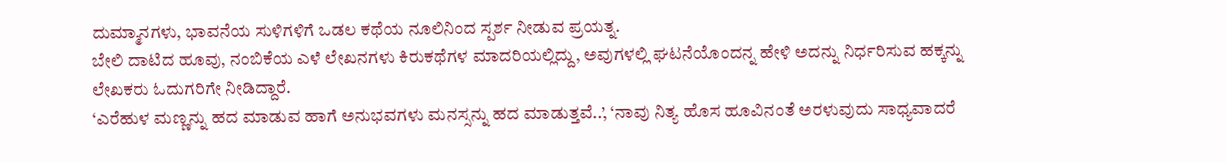ದುಮ್ಮಾನಗಳು, ಭಾವನೆಯ ಸುಳಿಗಳಿಗೆ ಒಡಲ ಕಥೆಯ ನೂಲಿನಿಂದ ಸ್ಪರ್ಶ ನೀಡುವ ಪ್ರಯತ್ನ.
ಬೇಲಿ ದಾಟಿದ ಹೂವು, ನಂಬಿಕೆಯ ಎಳೆ ಲೇಖನಗಳು ಕಿರುಕಥೆಗಳ ಮಾದರಿಯಲ್ಲಿದ್ದು, ಅವುಗಳಲ್ಲಿ ಘಟನೆಯೊಂದನ್ನ ಹೇಳಿ ಅದನ್ನು ನಿರ್ಧರಿಸುವ ಹಕ್ಕನ್ನು ಲೇಖಕರು ಓದುಗರಿಗೇ ನೀಡಿದ್ದಾರೆ.
‘ಎರೆಹುಳ ಮಣ್ಣನ್ನು ಹದ ಮಾಡುವ ಹಾಗೆ ಅನುಭವಗಳು ಮನಸ್ಸನ್ನು ಹದ ಮಾಡುತ್ತವೆ..’, ‘ನಾವು ನಿತ್ಯ ಹೊಸ ಹೂವಿನಂತೆ ಅರಳುವುದು ಸಾಧ್ಯವಾದರೆ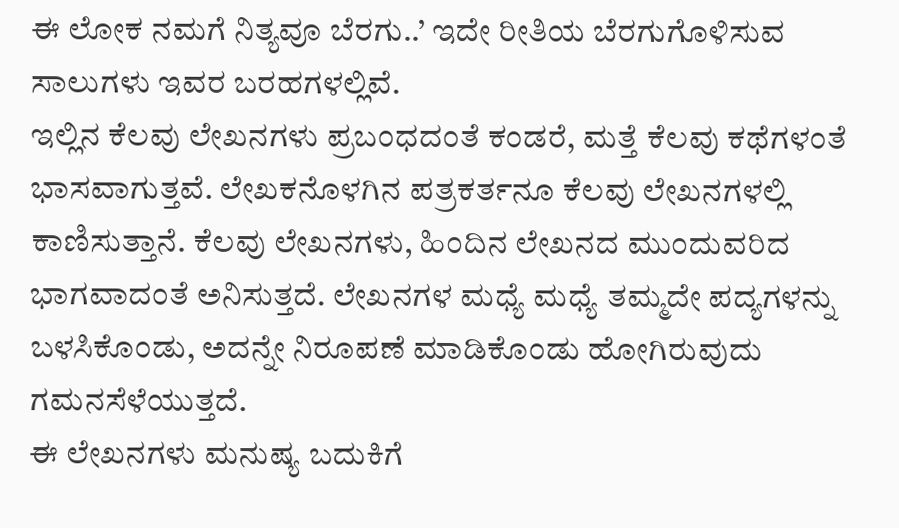ಈ ಲೋಕ ನಮಗೆ ನಿತ್ಯವೂ ಬೆರಗು..’ ಇದೇ ರೀತಿಯ ಬೆರಗುಗೊಳಿಸುವ ಸಾಲುಗಳು ಇವರ ಬರಹಗಳಲ್ಲಿವೆ.
ಇಲ್ಲಿನ ಕೆಲವು ಲೇಖನಗಳು ಪ್ರಬಂಧದಂತೆ ಕಂಡರೆ, ಮತ್ತೆ ಕೆಲವು ಕಥೆಗಳಂತೆ ಭಾಸವಾಗುತ್ತವೆ. ಲೇಖಕನೊಳಗಿನ ಪತ್ರಕರ್ತನೂ ಕೆಲವು ಲೇಖನಗಳಲ್ಲಿ ಕಾಣಿಸುತ್ತಾನೆ. ಕೆಲವು ಲೇಖನಗಳು, ಹಿಂದಿನ ಲೇಖನದ ಮುಂದುವರಿದ ಭಾಗವಾದಂತೆ ಅನಿಸುತ್ತದೆ. ಲೇಖನಗಳ ಮಧ್ಯೆ ಮಧ್ಯೆ ತಮ್ಮದೇ ಪದ್ಯಗಳನ್ನು ಬಳಸಿಕೊಂಡು, ಅದನ್ನೇ ನಿರೂಪಣೆ ಮಾಡಿಕೊಂಡು ಹೋಗಿರುವುದು ಗಮನಸೆಳೆಯುತ್ತದೆ.
ಈ ಲೇಖನಗಳು ಮನುಷ್ಯ ಬದುಕಿಗೆ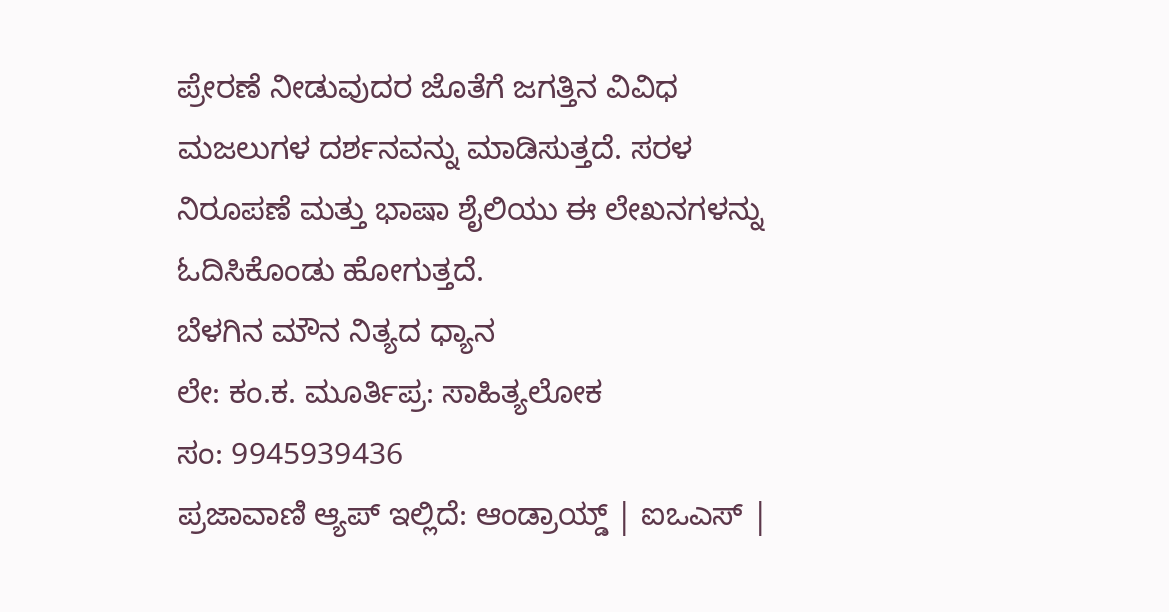ಪ್ರೇರಣೆ ನೀಡುವುದರ ಜೊತೆಗೆ ಜಗತ್ತಿನ ವಿವಿಧ ಮಜಲುಗಳ ದರ್ಶನವನ್ನು ಮಾಡಿಸುತ್ತದೆ. ಸರಳ ನಿರೂಪಣೆ ಮತ್ತು ಭಾಷಾ ಶೈಲಿಯು ಈ ಲೇಖನಗಳನ್ನು ಓದಿಸಿಕೊಂಡು ಹೋಗುತ್ತದೆ.
ಬೆಳಗಿನ ಮೌನ ನಿತ್ಯದ ಧ್ಯಾನ
ಲೇ: ಕಂ.ಕ. ಮೂರ್ತಿಪ್ರ: ಸಾಹಿತ್ಯಲೋಕ
ಸಂ: 9945939436
ಪ್ರಜಾವಾಣಿ ಆ್ಯಪ್ ಇಲ್ಲಿದೆ: ಆಂಡ್ರಾಯ್ಡ್ | ಐಒಎಸ್ |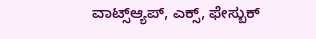ವಾಟ್ಸ್ಆ್ಯಪ್, ಎಕ್ಸ್, ಫೇಸ್ಬುಕ್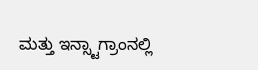ಮತ್ತು ಇನ್ಸ್ಟಾಗ್ರಾಂನಲ್ಲಿ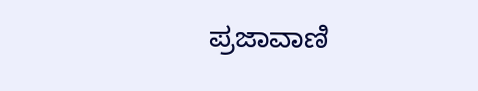ಪ್ರಜಾವಾಣಿ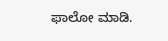ಫಾಲೋ ಮಾಡಿ.